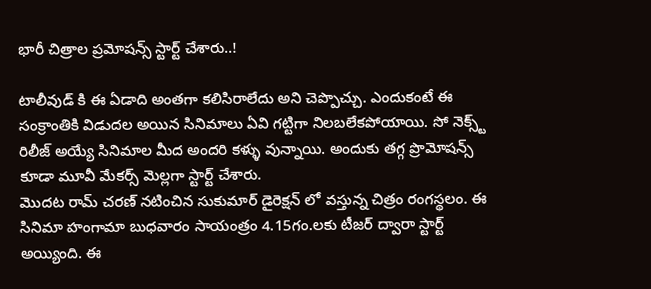భారీ చిత్రాల ప్రమోషన్స్ స్టార్ట్ చేశారు..!

టాలీవుడ్ కి ఈ ఏడాది అంతగా కలిసిరాలేదు అని చెప్పొచ్చు. ఎందుకంటే ఈ సంక్రాంతికి విడుదల అయిన సినిమాలు ఏవి గట్టిగా నిలబలేకపోయాయి. సో నెక్స్ట్ రిలీజ్ అయ్యే సినిమాల మీద అందరి కళ్ళు వున్నాయి. అందుకు తగ్గ ప్రొమోషన్స్ కూడా మూవీ మేకర్స్ మెల్లగా స్టార్ట్ చేశారు.
మొదట రామ్ చరణ్ నటించిన సుకుమార్ డైరెక్షన్ లో వస్తున్న చిత్రం రంగస్థలం. ఈ సినిమా హంగామా బుధవారం సాయంత్రం 4.15గం.లకు టీజర్ ద్వారా స్టార్ట్ అయ్యింది. ఈ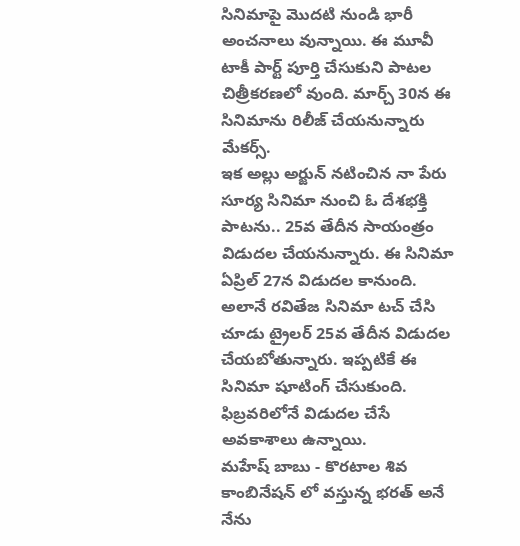సినిమాపై మొదటి నుండి భారీ అంచనాలు వున్నాయి. ఈ మూవీ టాకీ పార్ట్ పూర్తి చేసుకుని పాటల చిత్రీకరణలో వుంది. మార్చ్ 30న ఈ సినిమాను రిలీజ్ చేయనున్నారు మేకర్స్.
ఇక అల్లు అర్జున్ నటించిన నా పేరు సూర్య సినిమా నుంచి ఓ దేశభక్తి పాటను.. 25వ తేదీన సాయంత్రం విడుదల చేయనున్నారు. ఈ సినిమా ఏప్రిల్ 27న విడుదల కానుంది. అలానే రవితేజ సినిమా టచ్ చేసి చూడు ట్రైలర్ 25వ తేదీన విడుదల చేయబోతున్నారు. ఇప్పటికే ఈ సినిమా షూటింగ్ చేసుకుంది. ఫిబ్రవరిలోనే విడుదల చేసే అవకాశాలు ఉన్నాయి.
మహేష్ బాబు - కొరటాల శివ కాంబినేషన్ లో వస్తున్న భరత్ అనే నేను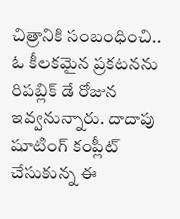చిత్రానికి సంబంధించి.. ఓ కీలకమైన ప్రకటనను రిపబ్లిక్ డే రోజున ఇవ్వనున్నారు. దాదాపు షూటింగ్ కంప్లీట్ చేసుకున్న ఈ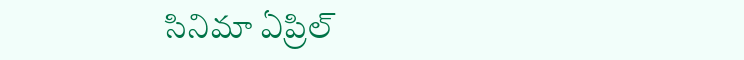సినిమా ఏప్రిల్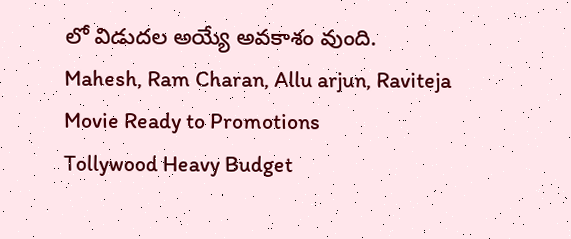లో విడుదల అయ్యే అవకాశం వుంది.
Mahesh, Ram Charan, Allu arjun, Raviteja Movie Ready to Promotions
Tollywood Heavy Budget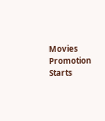Movies Promotion Starts